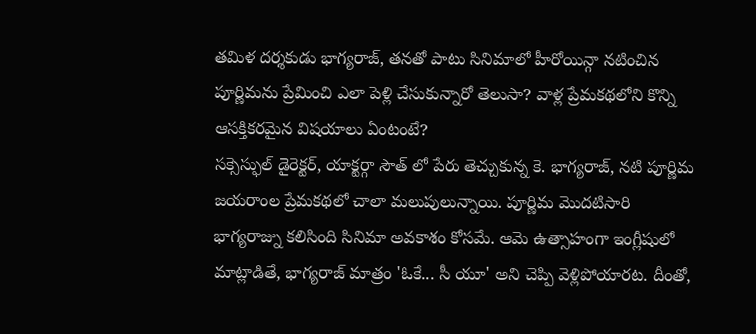తమిళ దర్శకుడు భాగ్యరాజ్, తనతో పాటు సినిమాలో హీరోయిన్గా నటించిన పూర్ణిమను ప్రేమించి ఎలా పెళ్లి చేసుకున్నారో తెలుసా? వాళ్ల ప్రేమకథలోని కొన్ని ఆసక్తికరమైన విషయాలు ఏంటంటే?
సక్సెస్ఫుల్ డైరెక్టర్, యాక్టర్గా సౌత్ లో పేరు తెచ్చుకున్న కె. భాగ్యరాజ్, నటి పూర్ణిమ జయరాంల ప్రేమకథలో చాలా మలుపులున్నాయి. పూర్ణిమ మొదటిసారి భాగ్యరాజ్ను కలిసింది సినిమా అవకాశం కోసమే. ఆమె ఉత్సాహంగా ఇంగ్లీషులో మాట్లాడితే, భాగ్యరాజ్ మాత్రం 'ఓకే... సీ యూ' అని చెప్పి వెళ్లిపోయారట. దీంతో,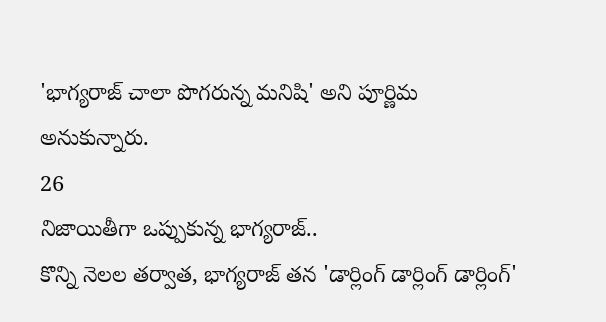'భాగ్యరాజ్ చాలా పొగరున్న మనిషి' అని పూర్ణిమ అనుకున్నారు.
26
నిజాయితీగా ఒప్పుకున్న భాగ్యరాజ్..
కొన్ని నెలల తర్వాత, భాగ్యరాజ్ తన 'డార్లింగ్ డార్లింగ్ డార్లింగ్'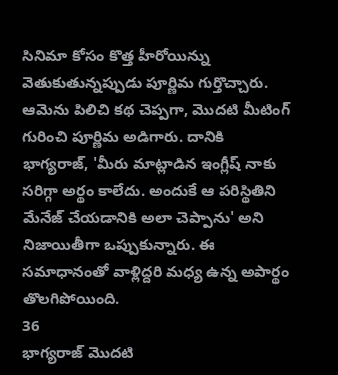సినిమా కోసం కొత్త హీరోయిన్ను వెతుకుతున్నప్పుడు పూర్ణిమ గుర్తొచ్చారు. ఆమెను పిలిచి కథ చెప్పగా, మొదటి మీటింగ్ గురించి పూర్ణిమ అడిగారు. దానికి భాగ్యరాజ్, 'మీరు మాట్లాడిన ఇంగ్లీష్ నాకు సరిగ్గా అర్థం కాలేదు. అందుకే ఆ పరిస్థితిని మేనేజ్ చేయడానికి అలా చెప్పాను' అని నిజాయితీగా ఒప్పుకున్నారు. ఈ సమాధానంతో వాళ్లిద్దరి మధ్య ఉన్న అపార్థం తొలగిపోయింది.
36
భాగ్యరాజ్ మొదటి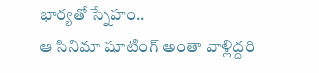భార్యతో స్నేహం..
ఆ సినిమా షూటింగ్ అంతా వాళ్లిద్దరి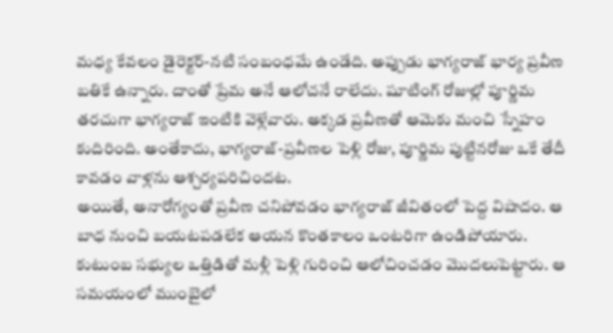మధ్య కేవలం డైరెక్టర్-నటి సంబంధమే ఉండేది. అప్పుడు భాగ్యరాజ్ భార్య ప్రవీణ బతికే ఉన్నారు. దాంతో ప్రేమ అనే ఆలోచనే రాలేదు. షూటింగ్ రోజుల్లో పూర్ణిమ తరచుగా భాగ్యరాజ్ ఇంటికి వెళ్లేవారు. అక్కడ ప్రవీణతో ఆమెకు మంచి స్నేహం కుదిరింది. అంతేకాదు, భాగ్యరాజ్-ప్రవీణల పెళ్లి రోజు, పూర్ణిమ పుట్టినరోజు ఒకే తేదీ కావడం వాళ్లను ఆశ్చర్యపరిచిందట.
అయితే, అనారోగ్యంతో ప్రవీణ చనిపోవడం భాగ్యరాజ్ జీవితంలో పెద్ద విషాదం. ఆ బాధ నుంచి బయటపడలేక ఆయన కొంతకాలం ఒంటరిగా ఉండిపోయారు. కుటుంబ సభ్యుల ఒత్తిడితో మళ్లీ పెళ్లి గురించి ఆలోచించడం మొదలుపెట్టారు. ఆ సమయంలో ముంబైలో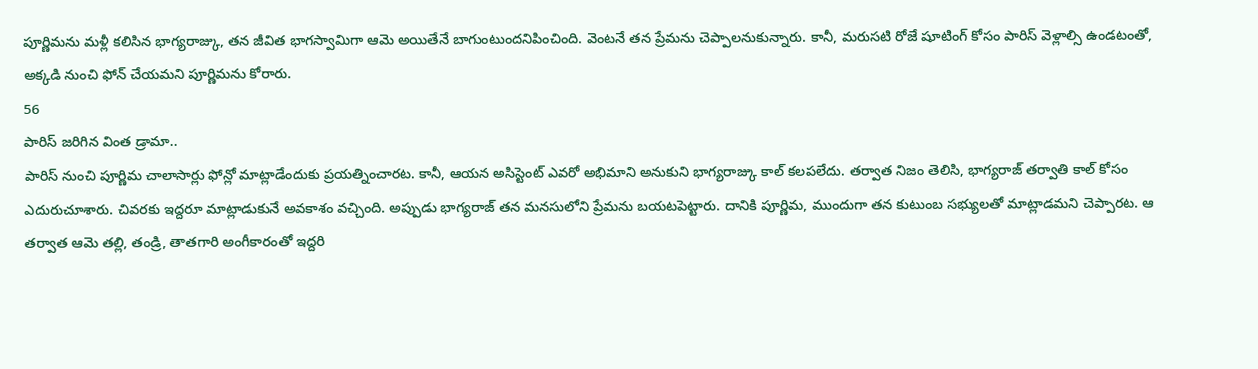పూర్ణిమను మళ్లీ కలిసిన భాగ్యరాజ్కు, తన జీవిత భాగస్వామిగా ఆమె అయితేనే బాగుంటుందనిపించింది. వెంటనే తన ప్రేమను చెప్పాలనుకున్నారు. కానీ, మరుసటి రోజే షూటింగ్ కోసం పారిస్ వెళ్లాల్సి ఉండటంతో, అక్కడి నుంచి ఫోన్ చేయమని పూర్ణిమను కోరారు.
56
పారిస్ జరిగిన వింత డ్రామా..
పారిస్ నుంచి పూర్ణిమ చాలాసార్లు ఫోన్లో మాట్లాడేందుకు ప్రయత్నించారట. కానీ, ఆయన అసిస్టెంట్ ఎవరో అభిమాని అనుకుని భాగ్యరాజ్కు కాల్ కలపలేదు. తర్వాత నిజం తెలిసి, భాగ్యరాజ్ తర్వాతి కాల్ కోసం ఎదురుచూశారు. చివరకు ఇద్దరూ మాట్లాడుకునే అవకాశం వచ్చింది. అప్పుడు భాగ్యరాజ్ తన మనసులోని ప్రేమను బయటపెట్టారు. దానికి పూర్ణిమ, ముందుగా తన కుటుంబ సభ్యులతో మాట్లాడమని చెప్పారట. ఆ తర్వాత ఆమె తల్లి, తండ్రి, తాతగారి అంగీకారంతో ఇద్దరి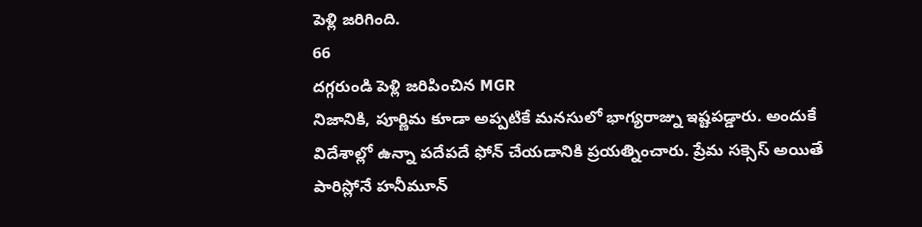పెళ్లి జరిగింది.
66
దగ్గరుండి పెళ్లి జరిపించిన MGR
నిజానికి, పూర్ణిమ కూడా అప్పటికే మనసులో భాగ్యరాజ్ను ఇష్టపడ్డారు. అందుకే విదేశాల్లో ఉన్నా పదేపదే ఫోన్ చేయడానికి ప్రయత్నించారు. ప్రేమ సక్సెస్ అయితే పారిస్లోనే హనీమూన్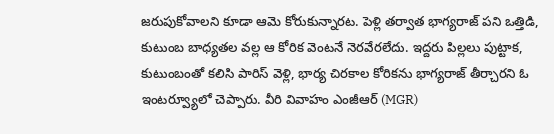జరుపుకోవాలని కూడా ఆమె కోరుకున్నారట. పెళ్లి తర్వాత భాగ్యరాజ్ పని ఒత్తిడి, కుటుంబ బాధ్యతల వల్ల ఆ కోరిక వెంటనే నెరవేరలేదు. ఇద్దరు పిల్లలు పుట్టాక, కుటుంబంతో కలిసి పారిస్ వెళ్లి, భార్య చిరకాల కోరికను భాగ్యరాజ్ తీర్చారని ఓ ఇంటర్వ్యూలో చెప్పారు. వీరి వివాహం ఎంజీఆర్ (MGR)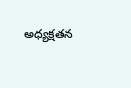అధ్యక్షతన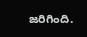జరిగింది.